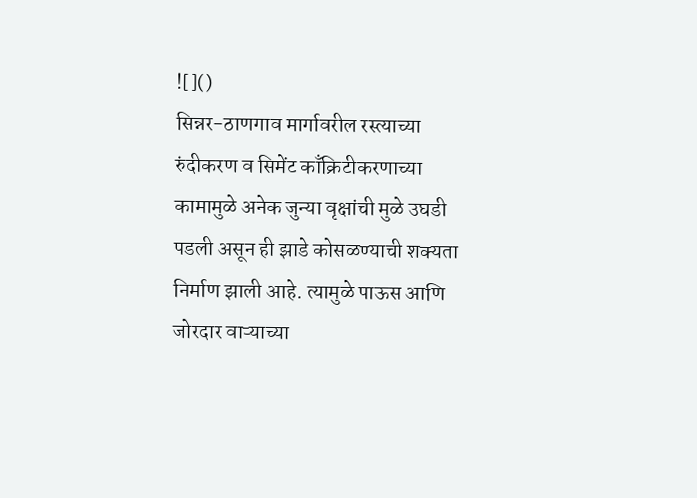![]()
सिन्नर-ठाणगाव मार्गावरील रस्त्याच्या रुंदीकरण व सिमेंट काँक्रिटीकरणाच्या कामामुळे अनेक जुन्या वृक्षांची मुळे उघडी पडली असून ही झाडे कोसळण्याची शक्यता निर्माण झाली आहे. त्यामुळे पाऊस आणि जोरदार वाऱ्याच्या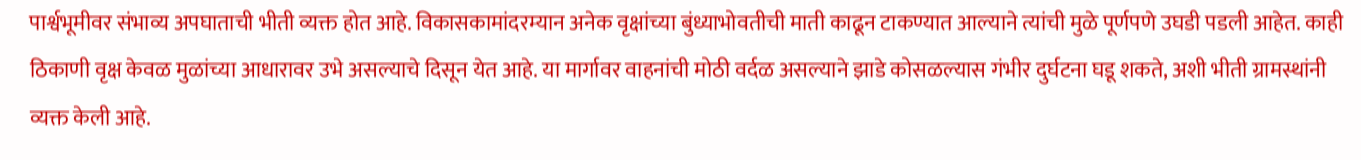पार्श्वभूमीवर संभाव्य अपघाताची भीती व्यक्त होत आहे. विकासकामांदरम्यान अनेक वृक्षांच्या बुंध्याभोवतीची माती काढून टाकण्यात आल्याने त्यांची मुळे पूर्णपणे उघडी पडली आहेत. काही ठिकाणी वृक्ष केवळ मुळांच्या आधारावर उभे असल्याचे दिसून येत आहे. या मार्गावर वाहनांची मोठी वर्दळ असल्याने झाडे कोसळल्यास गंभीर दुर्घटना घडू शकते, अशी भीती ग्रामस्थांनी व्यक्त केली आहे.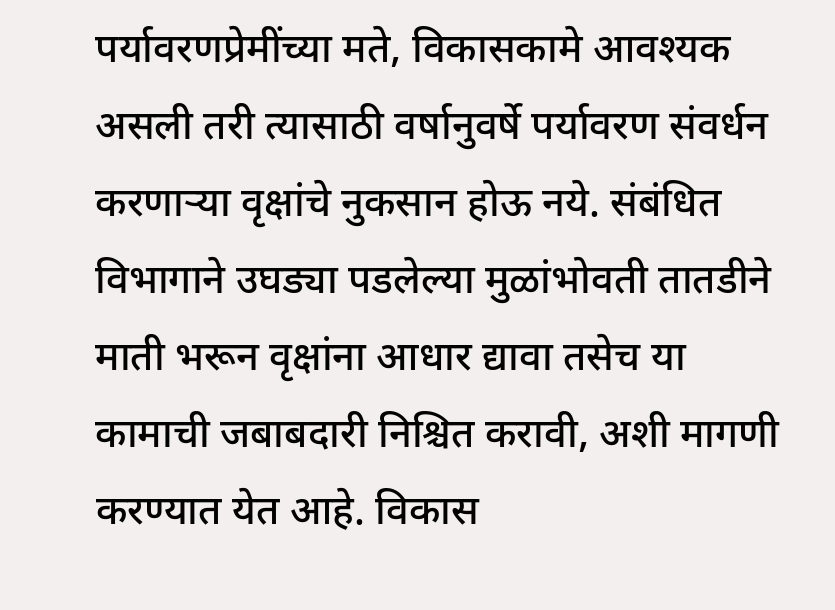पर्यावरणप्रेमींच्या मते, विकासकामे आवश्यक असली तरी त्यासाठी वर्षानुवर्षे पर्यावरण संवर्धन करणाऱ्या वृक्षांचे नुकसान होऊ नये. संबंधित विभागाने उघड्या पडलेल्या मुळांभोवती तातडीने माती भरून वृक्षांना आधार द्यावा तसेच या कामाची जबाबदारी निश्चित करावी, अशी मागणी करण्यात येत आहे. विकास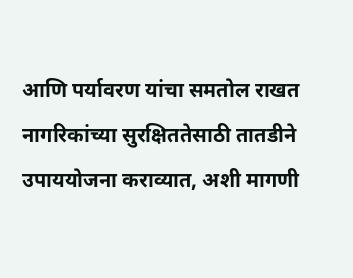आणि पर्यावरण यांचा समतोल राखत नागरिकांच्या सुरक्षिततेसाठी तातडीने उपाययोजना कराव्यात, अशी मागणी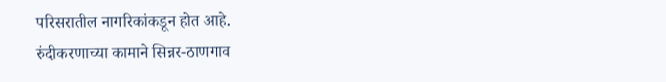परिसरातील नागरिकांकडून होत आहे.
रुंदीकरणाच्या कामाने सिन्नर-ठाणगाव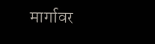मार्गावर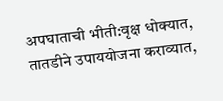अपघाताची भीती:वृक्ष धोक्यात, तातडीने उपाययोजना कराव्यात,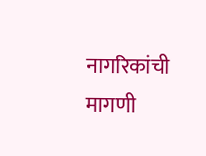नागरिकांची मागणी